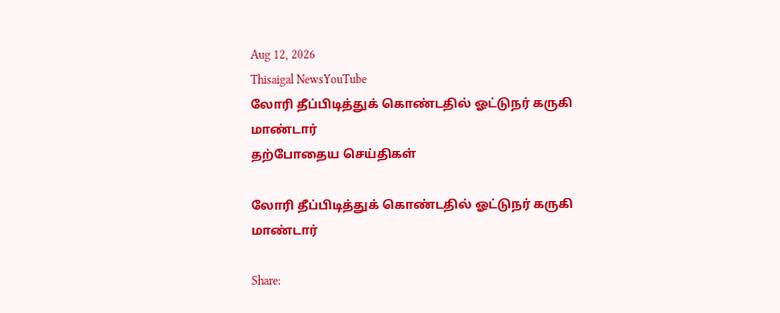Aug 12, 2026
Thisaigal NewsYouTube
லோரி தீப்பிடித்துக் கொண்டதில் ஓட்டுநர் கருகி மாண்டார்
தற்போதைய செய்திகள்

லோரி தீப்பிடித்துக் கொண்டதில் ஓட்டுநர் கருகி மாண்டார்

Share: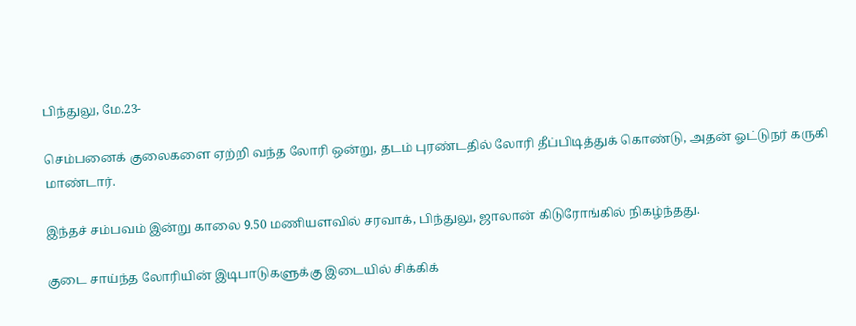பிந்துலு, மே.23-

செம்பனைக் குலைகளை ஏற்றி வந்த லோரி ஒன்று, தடம் புரண்டதில் லோரி தீப்பிடித்துக் கொண்டு, அதன் ஓட்டுநர் கருகி மாண்டார்.

இந்தச் சம்பவம் இன்று காலை 9.50 மணியளவில் சரவாக், பிந்துலு, ஜாலான் கிடுரோங்கில் நிகழ்ந்தது.

குடை சாய்ந்த லோரியின் இடிபாடுகளுக்கு இடையில் சிக்கிக்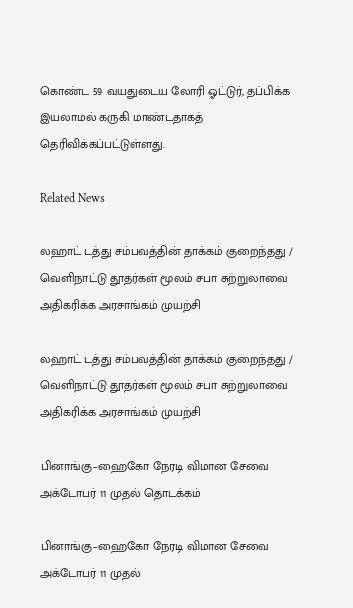கொண்ட 59 வயதுடைய லோரி ஓட்டுர், தப்பிக்க இயலாமல் கருகி மாண்டதாகத் தெரிவிக்கப்பட்டுள்ளது.

Related News

லஹாட் டத்து சம்பவத்தின் தாக்கம் குறைந்தது / வெளிநாட்டு தூதர்கள் மூலம் சபா சுற்றுலாவை அதிகரிக்க அரசாங்கம் முயற்சி

லஹாட் டத்து சம்பவத்தின் தாக்கம் குறைந்தது / வெளிநாட்டு தூதர்கள் மூலம் சபா சுற்றுலாவை அதிகரிக்க அரசாங்கம் முயற்சி

பினாங்கு–ஹைகோ நேரடி விமான சேவை அக்டோபர் 11 முதல் தொடக்கம்

பினாங்கு–ஹைகோ நேரடி விமான சேவை அக்டோபர் 11 முதல்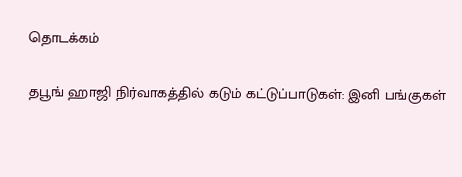தொடக்கம்

தபூங் ஹாஜி நிர்வாகத்தில் கடும் கட்டுப்பாடுகள்: இனி பங்குகள்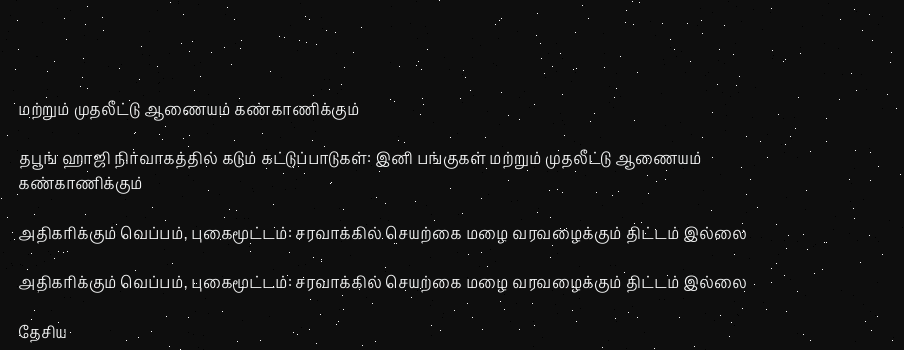மற்றும் முதலீட்டு ஆணையம் கண்காணிக்கும்

தபூங் ஹாஜி நிர்வாகத்தில் கடும் கட்டுப்பாடுகள்: இனி பங்குகள் மற்றும் முதலீட்டு ஆணையம் கண்காணிக்கும்

அதிகரிக்கும் வெப்பம், புகைமூட்டம்: சரவாக்கில் செயற்கை மழை வரவழைக்கும் திட்டம் இல்லை

அதிகரிக்கும் வெப்பம், புகைமூட்டம்: சரவாக்கில் செயற்கை மழை வரவழைக்கும் திட்டம் இல்லை

தேசிய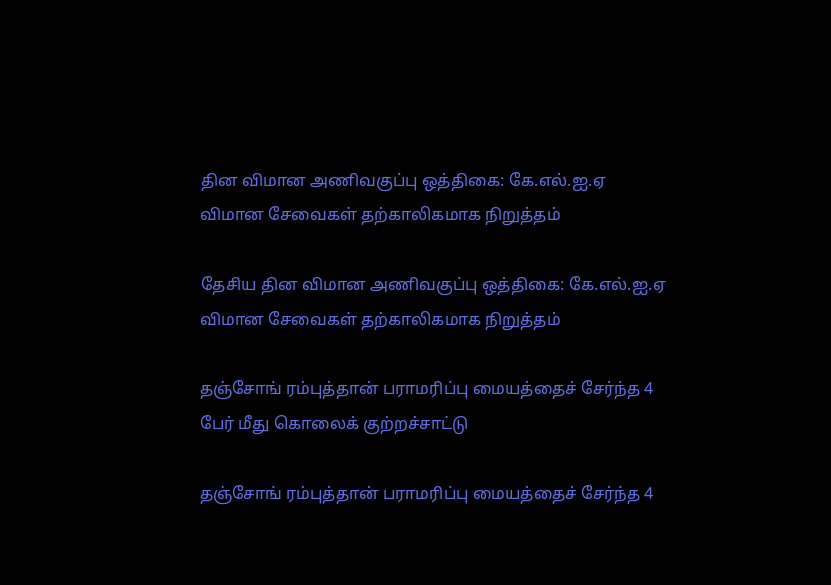தின விமான அணிவகுப்பு ஒத்திகை: கே.எல்.ஐ.ஏ விமான சேவைகள் தற்காலிகமாக நிறுத்தம்

தேசிய தின விமான அணிவகுப்பு ஒத்திகை: கே.எல்.ஐ.ஏ விமான சேவைகள் தற்காலிகமாக நிறுத்தம்

தஞ்சோங் ரம்புத்தான் பராமரிப்பு மையத்தைச் சேர்ந்த 4 பேர் மீது கொலைக் குற்றச்சாட்டு

தஞ்சோங் ரம்புத்தான் பராமரிப்பு மையத்தைச் சேர்ந்த 4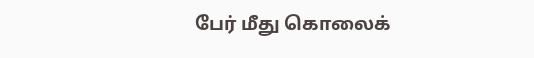பேர் மீது கொலைக்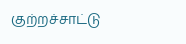குற்றச்சாட்டு